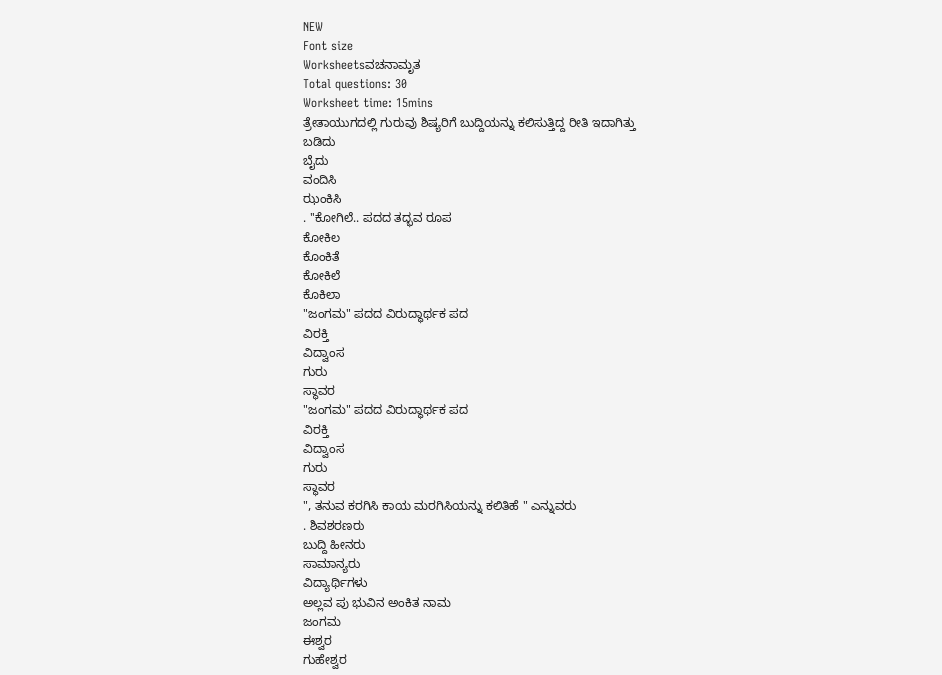NEW
Font size
Worksheetsವಚನಾಮೃತ
Total questions: 30
Worksheet time: 15mins
ತ್ರೇತಾಯುಗದಲ್ಲಿ ಗುರುವು ಶಿಷ್ಯರಿಗೆ ಬುದ್ದಿಯನ್ನು ಕಲಿಸುತ್ತಿದ್ದ ರೀತಿ ಇದಾಗಿತ್ತು
ಬಡಿದು
ಬೈದು
ವಂದಿಸಿ
ಝಂಕಿಸಿ
. ''ಕೋಗಿಲೆ.. ಪದದ ತದ್ಭವ ರೂಪ
ಕೋಕಿಲ
ಕೊಂಕಿತೆ
ಕೋಕಿಲೆ
ಕೊಕಿಲಾ
"ಜಂಗಮ" ಪದದ ವಿರುದ್ಧಾರ್ಥಕ ಪದ
ವಿರಕ್ತಿ
ವಿದ್ವಾಂಸ
ಗುರು
ಸ್ಥಾವರ
"ಜಂಗಮ" ಪದದ ವಿರುದ್ಧಾರ್ಥಕ ಪದ
ವಿರಕ್ತಿ
ವಿದ್ವಾಂಸ
ಗುರು
ಸ್ಥಾವರ
", ತನುವ ಕರಗಿಸಿ ಕಾಯ ಮರಗಿಸಿಯನ್ನು ಕಲಿತಿಹೆ " ಎನ್ನುವರು
. ಶಿವಶರಣರು
ಬುದ್ದಿ ಹೀನರು
ಸಾಮಾನ್ಯರು
ವಿದ್ಯಾರ್ಥಿಗಳು
ಅಲ್ಲವ ಪು ಭುವಿನ ಅಂಕಿತ ನಾಮ
ಜಂಗಮ
ಈಶ್ವರ
ಗುಹೇಶ್ವರ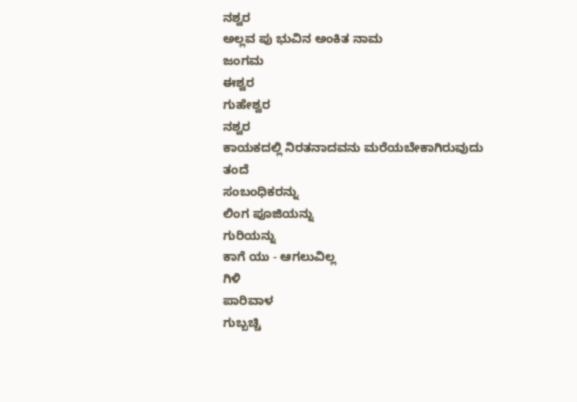ನಶ್ವರ
ಅಲ್ಲವ ಪು ಭುವಿನ ಅಂಕಿತ ನಾಮ
ಜಂಗಮ
ಈಶ್ವರ
ಗುಹೇಶ್ವರ
ನಶ್ವರ
ಕಾಯಕದಲ್ಲಿ ನಿರತನಾದವನು ಮರೆಯಬೇಕಾಗಿರುವುದು
ತಂದೆ
ಸಂಬಂಧಿಕರನ್ನು
ಲಿಂಗ ಪೂಜಿಯನ್ನು
ಗುರಿಯನ್ನು
ಕಾಗೆ ಯು - ಆಗಲುವಿಲ್ಲ
ಗಿಳಿ
ಪಾರಿವಾಳ
ಗುಬ್ಬಚ್ಚಿ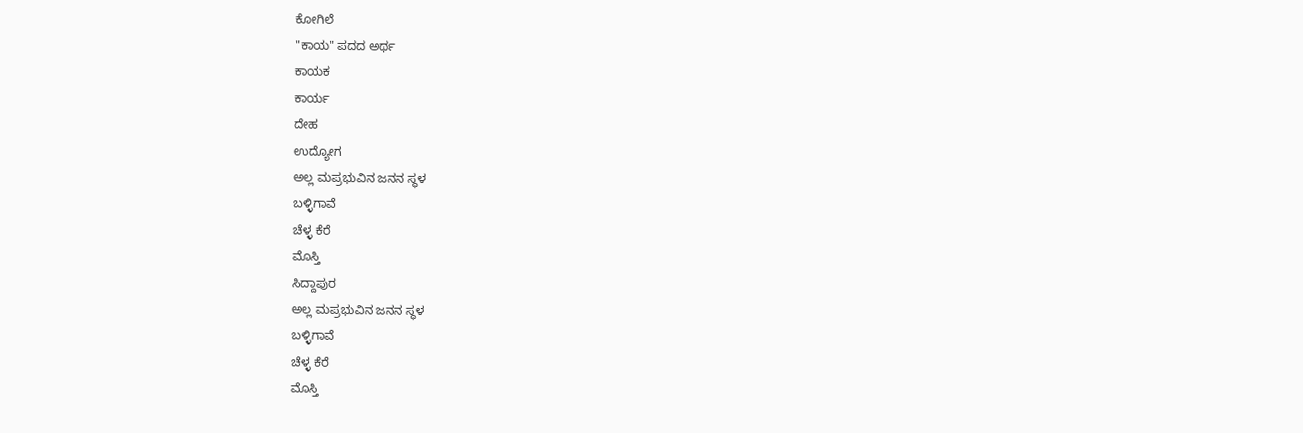ಕೋಗಿಲೆ
"ಕಾಯ" ಪದದ ಅರ್ಥ
ಕಾಯಕ
ಕಾರ್ಯ
ದೇಹ
ಉದ್ಯೋಗ
ಅಲ್ಲ ಮಪ್ರಭುವಿನ ಜನನ ಸ್ಥಳ
ಬಳ್ಳಿಗಾವೆ
ಚೆಳ್ಳ ಕೆರೆ
ಮೊಸ್ತಿ
ಸಿದ್ದಾಪುರ
ಅಲ್ಲ ಮಪ್ರಭುವಿನ ಜನನ ಸ್ಥಳ
ಬಳ್ಳಿಗಾವೆ
ಚೆಳ್ಳ ಕೆರೆ
ಮೊಸ್ತಿ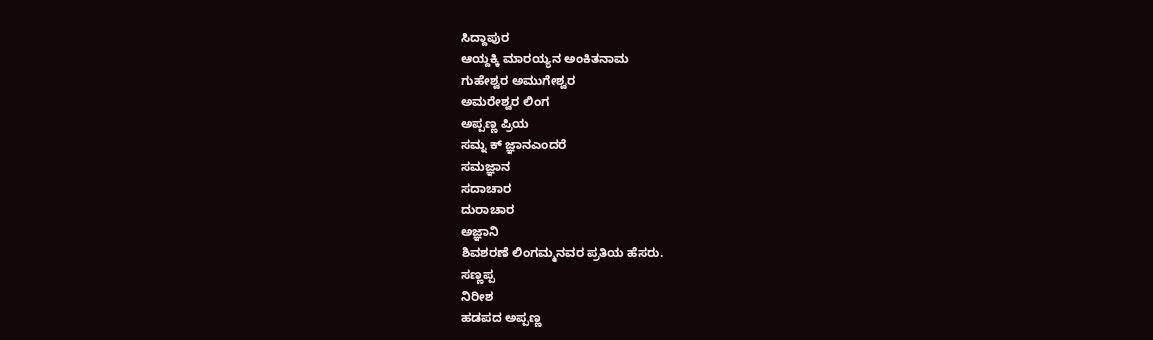ಸಿದ್ದಾಪುರ
ಆಯ್ದಕ್ಕಿ ಮಾರಯ್ಯನ ಅಂಕಿತನಾಮ
ಗುಹೇಶ್ವರ ಅಮುಗೇಶ್ವರ
ಅಮರೇಶ್ವರ ಲಿಂಗ
ಅಪ್ಪಣ್ಣ ಪ್ರಿಯ
ಸಮ್ನ ಕ್ ಜ್ಞಾನಎಂದರೆ
ಸಮಜ್ಞಾನ
ಸದಾಚಾರ
ದುರಾಚಾರ
ಅಜ್ಞಾನಿ
ಶಿವಶರಣೆ ಲಿಂಗಮ್ಮನವರ ಪ್ರತಿಯ ಹೆಸರು.
ಸಣ್ಣಪ್ಪ
ನಿರೀಶ
ಹಡಪದ ಅಪ್ಪಣ್ಣ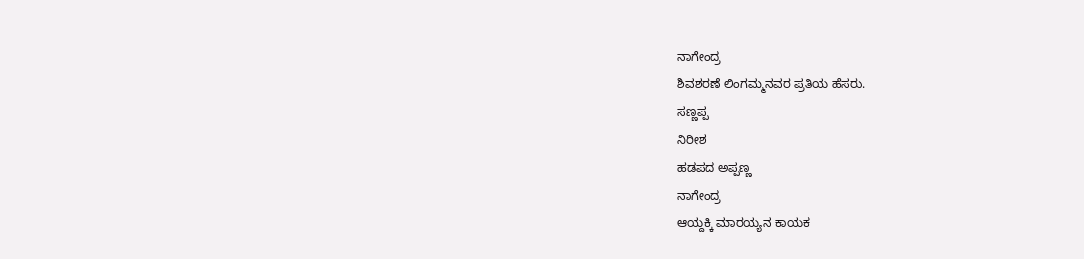ನಾಗೇಂದ್ರ
ಶಿವಶರಣೆ ಲಿಂಗಮ್ಮನವರ ಪ್ರತಿಯ ಹೆಸರು.
ಸಣ್ಣಪ್ಪ
ನಿರೀಶ
ಹಡಪದ ಅಪ್ಪಣ್ಣ
ನಾಗೇಂದ್ರ
ಆಯ್ದಕ್ಕಿ ಮಾರಯ್ಯನ ಕಾಯಕ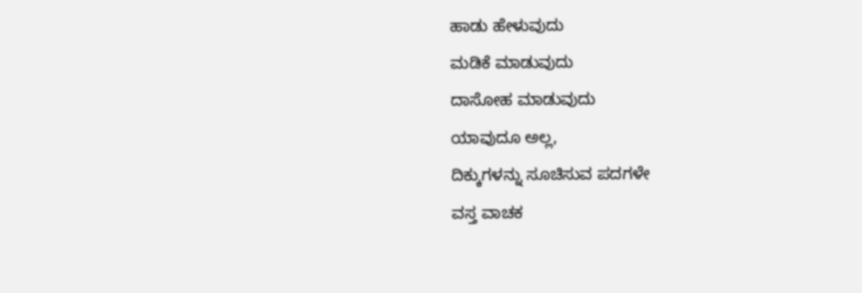ಹಾಡು ಹೇಳುವುದು
ಮಡಿಕೆ ಮಾಡುವುದು
ದಾಸೋಹ ಮಾಡುವುದು
ಯಾವುದೂ ಅಲ್ಲ,
ದಿಕ್ಕುಗಳನ್ನು ಸೂಚಿಸುವ ಪದಗಳೇ
ವಸ್ತ ವಾಚಕ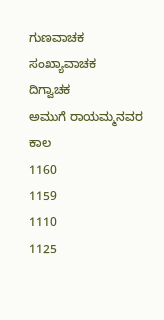ಗುಣವಾಚಕ
ಸಂಖ್ಯಾವಾಚಕ
ದಿಗ್ವಾಚಕ
ಅಮುಗೆ ರಾಯಮ್ಮನವರ ಕಾಲ
1160
1159
1110
1125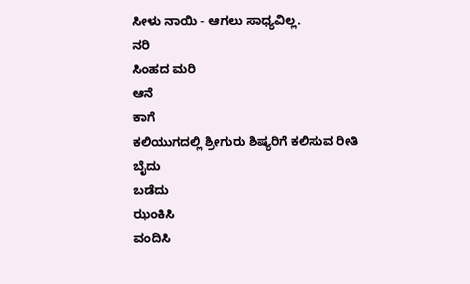ಸೀಳು ನಾಯಿ - ಆಗಲು ಸಾಧ್ಯವಿಲ್ಲ.
ನರಿ
ಸಿಂಹದ ಮರಿ
ಆನೆ
ಕಾಗೆ
ಕಲಿಯುಗದಲ್ಲಿ ಶ್ರೀಗುರು ಶಿಷ್ಯರಿಗೆ ಕಲಿಸುವ ರೀತಿ
ಬೈದು
ಬಡೆದು
ಝಂಕಿಸಿ
ವಂದಿಸಿ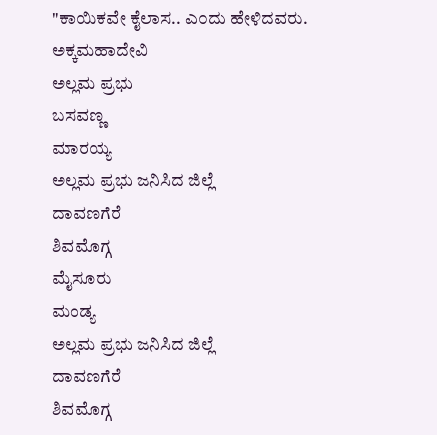"ಕಾಯಿಕವೇ ಕೈಲಾಸ.. ಎ೦ದು ಹೇಳಿದವರು.
ಅಕ್ಕಮಹಾದೇವಿ
ಅಲ್ಲಮ ಪ್ರಭು
ಬಸವಣ್ಣ
ಮಾರಯ್ಯ
ಅಲ್ಲಮ ಪ್ರಭು ಜನಿಸಿದ ಜಿಲ್ಲೆ
ದಾವಣಗೆರೆ
ಶಿವಮೊಗ್ಗ
ಮೈಸೂರು
ಮಂಡ್ಯ
ಅಲ್ಲಮ ಪ್ರಭು ಜನಿಸಿದ ಜಿಲ್ಲೆ
ದಾವಣಗೆರೆ
ಶಿವಮೊಗ್ಗ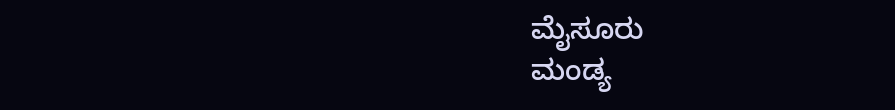ಮೈಸೂರು
ಮಂಡ್ಯ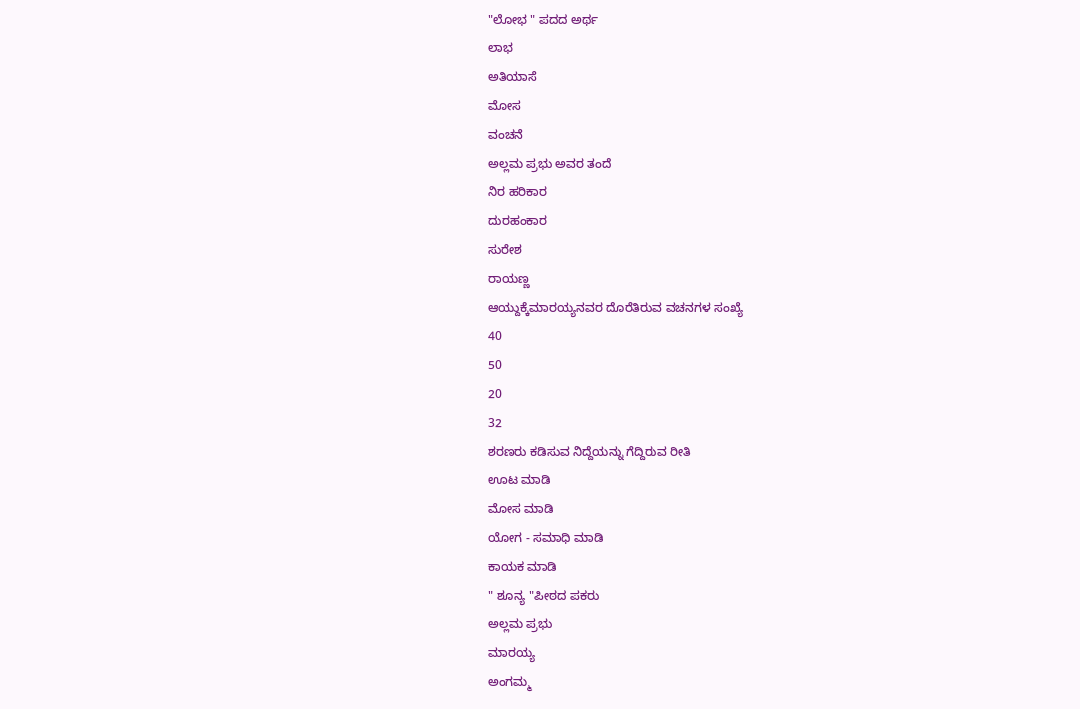"ಲೋಭ " ಪದದ ಅರ್ಥ
ಲಾಭ
ಅತಿಯಾಸೆ
ಮೋಸ
ವಂಚನೆ
ಅಲ್ಲಮ ಪ್ರಭು ಅವರ ತಂದೆ
ನಿರ ಹರಿಕಾರ
ದುರಹಂಕಾರ
ಸುರೇಶ
ರಾಯಣ್ಣ
ಆಯ್ದುಕ್ಕೆಮಾರಯ್ಯನವರ ದೊರೆತಿರುವ ವಚನಗಳ ಸಂಖ್ಯೆ
40
50
20
32
ಶರಣರು ಕಡಿಸುವ ನಿದ್ದೆಯನ್ನು ಗೆದ್ದಿರುವ ರೀತಿ
ಊಟ ಮಾಡಿ
ಮೋಸ ಮಾಡಿ
ಯೋಗ - ಸಮಾಧಿ ಮಾಡಿ
ಕಾಯಕ ಮಾಡಿ
" ಶೂನ್ಯ "ಪೀಠದ ಪಕರು
ಅಲ್ಲಮ ಪ್ರಭು
ಮಾರಯ್ಯ
ಅಂಗಮ್ಮ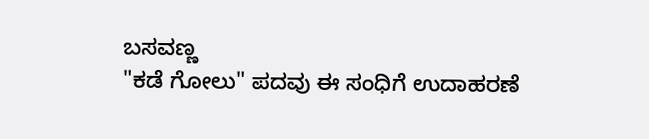ಬಸವಣ್ಣ
"ಕಡೆ ಗೋಲು" ಪದವು ಈ ಸಂಧಿಗೆ ಉದಾಹರಣೆ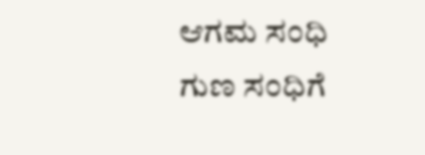ಆಗಮ ಸಂಧಿ
ಗುಣ ಸಂಧಿಗೆ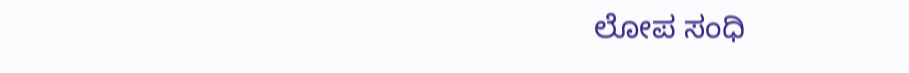ಲೋಪ ಸಂಧಿ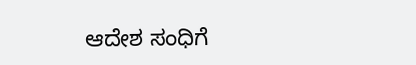ಆದೇಶ ಸಂಧಿಗೆ